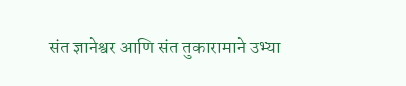संत ज्ञानेश्वर आणि संत तुकारामाने उभ्या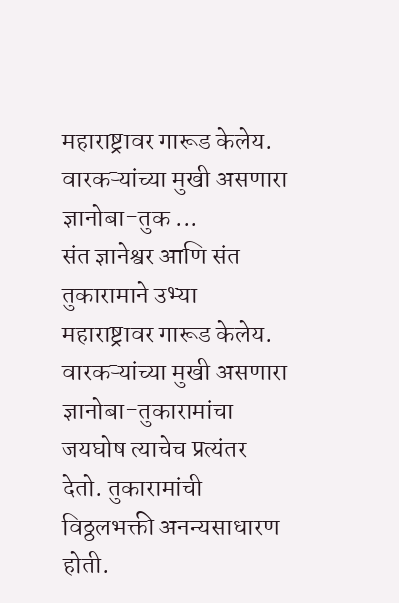महाराष्ट्रावर गारूड केलेय. वारकऱ्यांच्या मुखी असणारा ज्ञानोबा-तुक ...
संत ज्ञानेश्वर आणि संत तुकारामाने उभ्या महाराष्ट्रावर गारूड केलेय. वारकऱ्यांच्या मुखी असणारा ज्ञानोबा-तुकारामांचा जयघोष त्याचेच प्रत्यंतर देतो. तुकारामांची विठ्ठलभक्ती अनन्यसाधारण होती.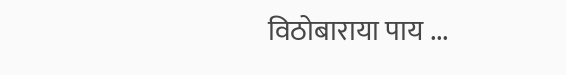विठोबाराया पाय ...